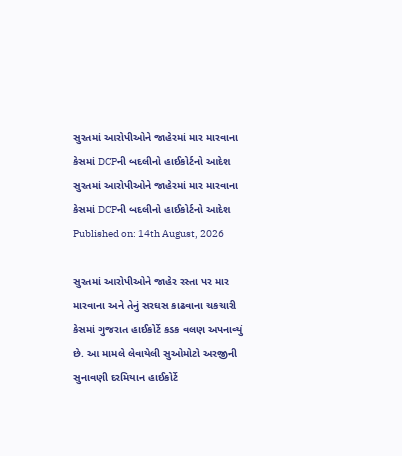સુરતમાં આરોપીઓને જાહેરમાં માર મારવાના કેસમાં DCPની બદલીનો હાઈકોર્ટનો આદેશ
સુરતમાં આરોપીઓને જાહેરમાં માર મારવાના કેસમાં DCPની બદલીનો હાઈકોર્ટનો આદેશ
Published on: 14th August, 2026

સુરતમાં આરોપીઓને જાહેર રસ્તા પર માર મારવાના અને તેનું સરઘસ કાઢવાના ચકચારી કેસમાં ગુજરાત હાઈકોર્ટે કડક વલણ અપનાવ્યું છે. આ મામલે લેવાયેલી સુઓમોટો અરજીની સુનાવણી દરમિયાન હાઈકોર્ટે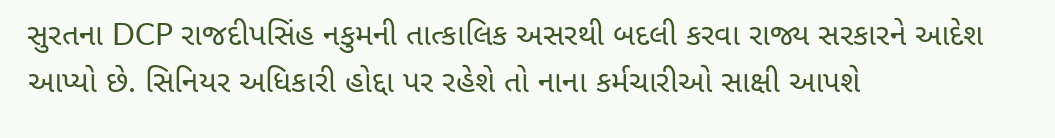સુરતના DCP રાજદીપસિંહ નકુમની તાત્કાલિક અસરથી બદલી કરવા રાજ્ય સરકારને આદેશ આપ્યો છે. સિનિયર અધિકારી હોદ્દા પર રહેશે તો નાના કર્મચારીઓ સાક્ષી આપશે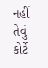નહીં તેવું કોર્ટે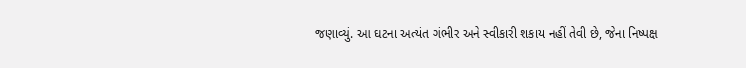જણાવ્યું. આ ઘટના અત્યંત ગંભીર અને સ્વીકારી શકાય નહીં તેવી છે, જેના નિષ્પક્ષ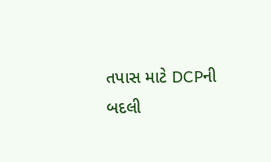તપાસ માટે DCPની બદલી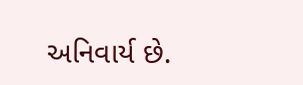અનિવાર્ય છે.